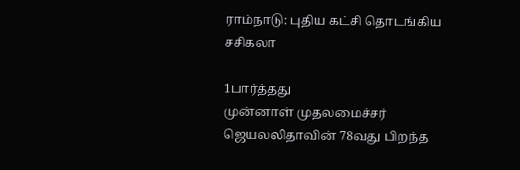ராம்நாடு: புதிய கட்சி தொடங்கிய சசிகலா

1பார்த்தது
முன்னாள் முதலமைச்சர் ஜெயலலிதாவின் 78வது பிறந்த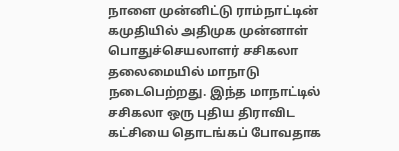நாளை முன்னிட்டு ராம்நாட்டின் கமுதியில் அதிமுக முன்னாள் பொதுச்செயலாளர் சசிகலா தலைமையில் மாநாடு நடைபெற்றது. இந்த மாநாட்டில் சசிகலா ஒரு புதிய திராவிட கட்சியை தொடங்கப் போவதாக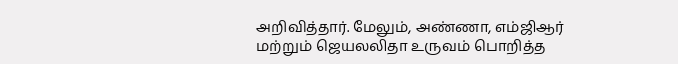அறிவித்தார். மேலும், அண்ணா, எம்ஜிஆர் மற்றும் ஜெயலலிதா உருவம் பொறித்த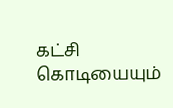கட்சி கொடியையும்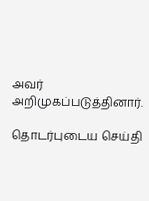அவர் அறிமுகப்படுத்தினார்.

தொடர்புடைய செய்தி